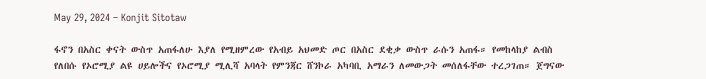May 29, 2024 – Konjit Sitotaw

ፋኖን በአስር ቀናት ውስጥ አጠፋለሁ እያለ የሚዘምረው የአብይ አህመድ ጦር በአስር ደቂቃ ውስጥ ራሱን አጠፋ። የመከላከያ ልብስ የለበሱ የኦሮሚያ ልዩ ሀይሎችና የኦሮሚያ ሚሊሻ አባላት የምንጃር ሸንኮራ አካባቢ አማራን ለመውጋት መሰለፋቸው ተረጋገጠ። ጀግናው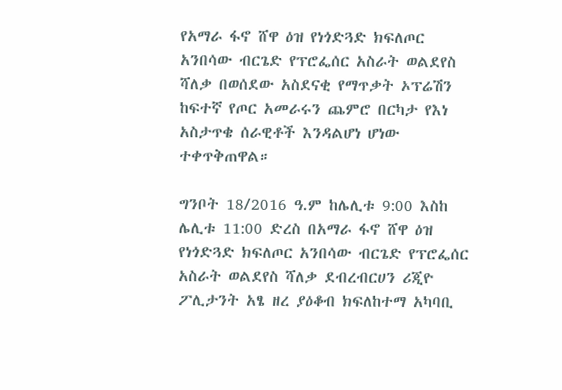የአማራ ፋኖ ሸዋ ዕዝ የነጎድጓድ ክፍለጦር አንበሳው ብርጌድ የፕሮፌሰር አስራት ወልደየስ ሻለቃ በወሰደው አስደናቂ የማጥቃት ኦፕሬሽን ከፍተኛ የጦር አመራሩን ጨምሮ በርካታ የእነ አስታጥቄ ሰራዊቶች እንዳልሆነ ሆነው ተቀጥቅጠዋል።

ግንቦት 18/2016 ዓ.ም ከሌሊቱ 9:00 እስከ ሌሊቱ 11:00 ድረስ በአማራ ፋኖ ሸዋ ዕዝ የነጎድጓድ ክፍለጦር አንበሳው ብርጌድ የፕሮፌሰር አስራት ወልደየስ ሻለቃ ደብረብርሀን ሪጂዮ ፖሊታንት አፄ ዘረ ያዕቆብ ክፍለከተማ አካባቢ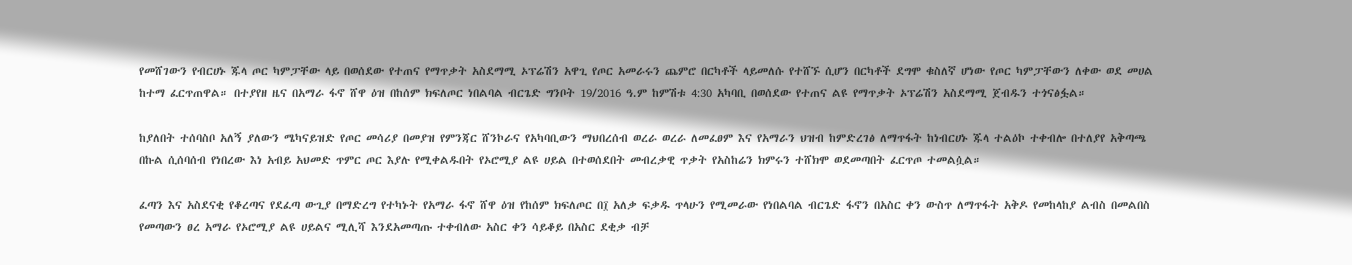የመሸገውን የብርሀኑ ጁላ ጦር ካምፓቸው ላይ በወሰደው የተጠና የማጥቃት አስደማሚ ኦፕሬሽን አዋጊ የጦር አመራሩን ጨምሮ በርካቶች ላይመለሱ የተሸኙ ሲሆን በርካቶች ደግሞ ቁስለኛ ሆነው የጦር ካምፓቸውን ለቀው ወደ መሀል ከተማ ፈርጥጠዋል። በተያየዘ ዜና በአማራ ፋኖ ሸዋ ዕዝ በከሰም ክፍለጦር ነበልባል ብርጌድ ግንቦት 19/2016 ዓ.ም ከምሽቱ 4:30 አካባቢ በወሰደው የተጠና ልዩ የማጥቃት ኦፕሬሽን አስደማሚ ጀብዱን ተጎናፅፏል።

ከያለበት ተሰባስቦ አለኝ ያለውን ሜካናይዝድ የጦር መሳሪያ በመያዝ የምንጃር ሸንኮራና የአካባቢውን ማህበረሰብ ወረራ ወረራ ለመፈፀም እና የአማራን ህዝብ ከምድረገፅ ለማጥፋት ከነብርሀኑ ጁላ ተልዕኮ ተቀብሎ በተለያየ አቅጣጫ በኩል ሲሰባሰብ የነበረው እነ አብይ አህመድ ጥምር ጦር እያሉ የሚቀልዱበት የኦሮሚያ ልዩ ሀይል በተወሰደበት መብረቃዊ ጥቃት የአስከሬን ክምሩን ተሸክሞ ወደመጣበት ፈርጥጦ ተመልሷል።

ፈጣን እና አስደናቂ የቆረጣና የደፈጣ ውጊያ በማድረግ የተካኑት የአማራ ፋኖ ሸዋ ዕዝ የከሰም ክፍለጦር በ፲ አለቃ ፍቃዱ ጥላሁን የሚመራው የነበልባል ብርጌድ ፋኖን በአስር ቀን ውስጥ ለማጥፋት አቅዶ የመከላከያ ልብስ በመልበስ የመጣውን ፀረ አማራ የኦሮሚያ ልዩ ሀይልና ሚሊሻ እንደአመጣጡ ተቀብለው አስር ቀን ሳይቆይ በአስር ደቂቃ ብቻ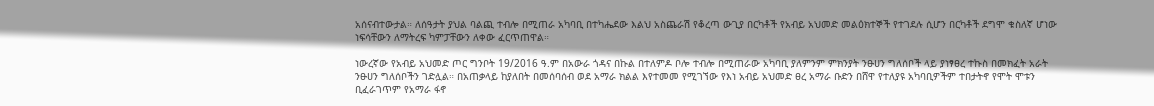አሰናብተውታል። ለሰዓታት ያህል ባልጪ ተብሎ በሚጠራ አካባቢ በተካሔደው እልህ አስጨራሽ የቆረጣ ውጊያ በርካቶች የአብይ አህመድ መልዕክተኞች የተገደሉ ሲሆን በርካቶች ደግሞ ቁስለኛ ሆነው ነፍሳቸውን ለማትረፍ ካምፓቸውን ለቀው ፈርጥጠዋል።

ነውረኛው የአብይ አህመድ ጦር ግንቦት 19/2016 ዓ.ም በአውራ ጎዳና በኩል በተለምዶ ቦሎ ተብሎ በሚጠራው አካባቢ ያለምንም ምክንያት ንፁሀን ግለሰቦች ላይ ያነፃፀረ ተኩስ በመክፈት አራት ንፁሀን ግለሰቦችን ገድሏል። በአጠቃላይ ከያለበት በመሰባሰብ ወደ አማራ ክልል እየተመመ የሚገኘው የእነ አብይ አህመድ ፀረ አማራ ቡድን በሸዋ የተለያዩ አካባቢዎችም ተበታትኖ የሞት ሞቱን ቢፈራገጥም የአማራ ፋኖ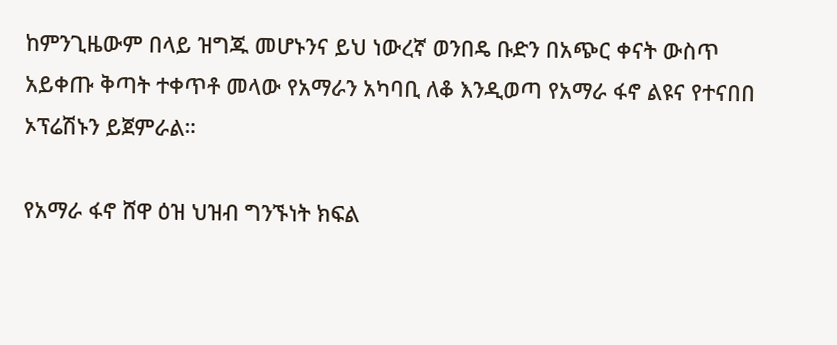ከምንጊዜውም በላይ ዝግጁ መሆኑንና ይህ ነውረኛ ወንበዴ ቡድን በአጭር ቀናት ውስጥ አይቀጡ ቅጣት ተቀጥቶ መላው የአማራን አካባቢ ለቆ እንዲወጣ የአማራ ፋኖ ልዩና የተናበበ ኦፕሬሽኑን ይጀምራል።

የአማራ ፋኖ ሸዋ ዕዝ ህዝብ ግንኙነት ክፍል